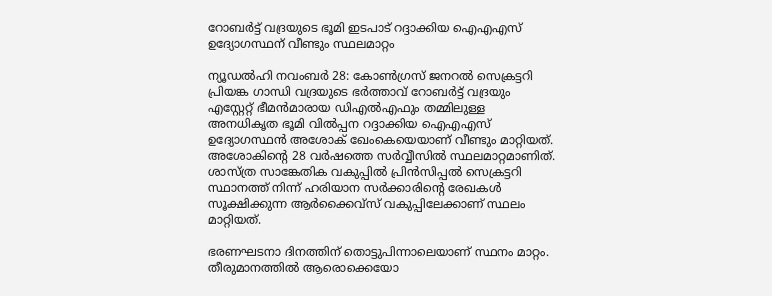റോബര്‍ട്ട് വദ്രയുടെ ഭൂമി ഇടപാട് റദ്ദാക്കിയ ഐഎഎസ് ഉദ്യോഗസ്ഥന് വീണ്ടും സ്ഥലമാറ്റം

ന്യൂഡല്‍ഹി നവംബര്‍ 28: കോണ്‍ഗ്രസ് ജനറല്‍ സെക്രട്ടറി പ്രിയങ്ക ഗാന്ധി വദ്രയുടെ ഭര്‍ത്താവ് റോബര്‍ട്ട് വദ്രയും എസ്റ്റേറ്റ് ഭീമന്‍മാരായ ഡിഎല്‍എഫും തമ്മിലുള്ള അനധികൃത ഭൂമി വില്‍പ്പന റദ്ദാക്കിയ ഐഎഎസ് ഉദ്യോഗസ്ഥന്‍ അശോക് ഖേംകെയെയാണ് വീണ്ടും മാറ്റിയത്. അശോകിന്റെ 28 വര്‍ഷത്തെ സര്‍വ്വീസില്‍ സ്ഥലമാറ്റമാണിത്. ശാസ്ത്ര സാങ്കേതിക വകുപ്പില്‍ പ്രിന്‍സിപ്പല്‍ സെക്രട്ടറി സ്ഥാനത്ത് നിന്ന് ഹരിയാന സര്‍ക്കാരിന്റെ രേഖകള്‍ സൂക്ഷിക്കുന്ന ആര്‍ക്കൈവ്സ് വകുപ്പിലേക്കാണ് സ്ഥലം മാറ്റിയത്.

ഭരണഘടനാ ദിനത്തിന് തൊട്ടുപിന്നാലെയാണ് സ്ഥനം മാറ്റം. തീരുമാനത്തില്‍ ആരൊക്കെയോ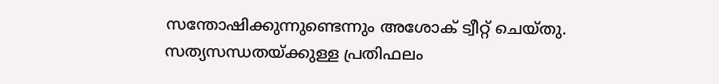സന്തോഷിക്കുന്നുണ്ടെന്നും അശോക് ട്വീറ്റ് ചെയ്തു. സത്യസന്ധതയ്ക്കുള്ള പ്രതിഫലം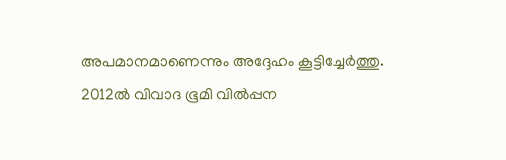അപമാനമാണെന്നും അദ്ദേഹം കൂട്ടിച്ചേര്‍ത്തു. 2012ല്‍ വിവാദ ഭൂമി വില്‍പ്പന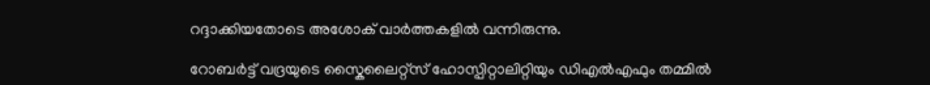റദ്ദാക്കിയതോടെ അശോക് വാര്‍ത്തകളില്‍ വന്നിരുന്നു.

റോബര്‍ട്ട് വദ്രയുടെ സ്കൈലൈറ്റ്സ് ഹോസ്പിറ്റാലിറ്റിയും ഡിഎല്‍എഫും തമ്മില്‍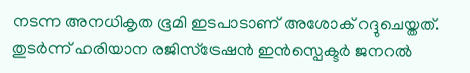നടന്ന അനധികൃത ഭൂമി ഇടപാടാണ് അശോക് റദ്ദുചെയ്തത്. തുടര്‍ന്ന് ഹരിയാന രജിസ്ട്രേഷന്‍ ഇന്‍സ്പെക്ടര്‍ ജനറല്‍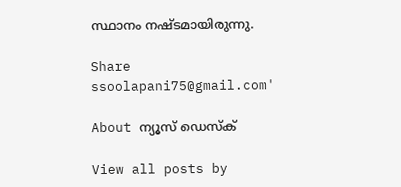സ്ഥാനം നഷ്ടമായിരുന്നു.

Share
ssoolapani75@gmail.com'

About ന്യൂസ് ഡെസ്ക്

View all posts by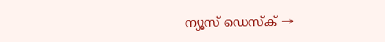ന്യൂസ് ഡെസ്ക് →